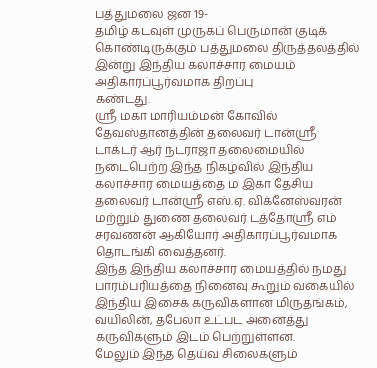பத்துமலை ஜன 19-
தமிழ் கடவுள் முருகப் பெருமான் குடிக் கொண்டிருக்கும் பத்துமலை திருத்தலத்தில் இன்று இந்திய கலாச்சார மையம் அதிகாரப்பூர்வமாக திறப்பு
கண்டது.
ஸ்ரீ மகா மாரியம்மன் கோவில் தேவஸ்தானத்தின் தலைவர் டான்ஸ்ரீ டாக்டர் ஆர் நடராஜா தலைமையில் நடைபெற்ற இந்த நிகழ்வில் இந்திய கலாச்சார மையத்தை ம இகா தேசிய தலைவர் டான்ஸ்ரீ எஸ்.ஏ. விக்னேஸ்வரன் மற்றும் துணை தலைவர் டத்தோஸ்ரீ எம் சரவணன் ஆகியோர் அதிகாரப்பூர்வமாக தொடங்கி வைத்தனர்.
இந்த இந்திய கலாச்சார மையத்தில் நமது பாரம்பரியத்தை நினைவு கூறும் வகையில் இந்திய இசைக் கருவிகளான மிருதங்கம், வயிலின், தபேலா உட்பட அனைத்து கருவிகளும் இடம் பெற்றுள்ளன.
மேலும் இந்த தெய்வ சிலைகளும்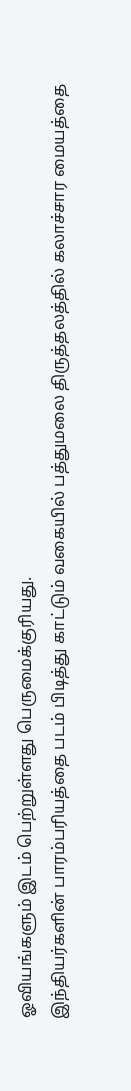ஓவியங்களும் இடம் பெற்றுள்ளது பெருமைக்குரியது.
இந்தியர்களின் பாரம்பரியத்தை படம் பிடித்து காட்டும் வகையில் பத்துமலை திருத்தலத்தில் கலாச்சார மையத்தை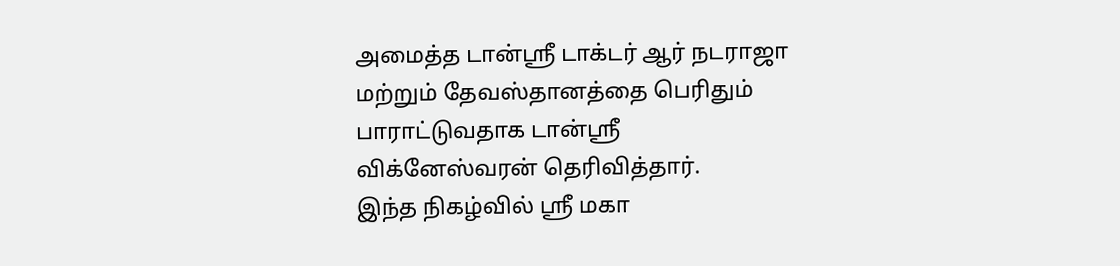அமைத்த டான்ஸ்ரீ டாக்டர் ஆர் நடராஜா மற்றும் தேவஸ்தானத்தை பெரிதும் பாராட்டுவதாக டான்ஸ்ரீ விக்னேஸ்வரன் தெரிவித்தார்.
இந்த நிகழ்வில் ஸ்ரீ மகா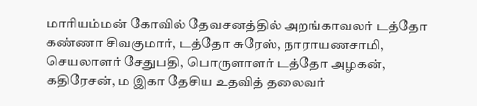மாரியம்மன் கோவில் தேவசனத்தில் அறங்காவலர் டத்தோ கண்ணா சிவகுமார், டத்தோ சுரேஸ், நாராயணசாமி, செயலாளர் சேதுபதி, பொருளாளர் டத்தோ அழகன், கதிரேசன், ம இகா தேசிய உதவித் தலைவர்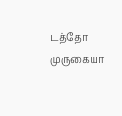டத்தோ முருகையா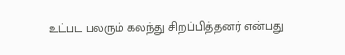உட்பட பலரும் கலந்து சிறப்பித்தனர் என்பது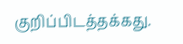குறிப்பிடத்தக்கது.